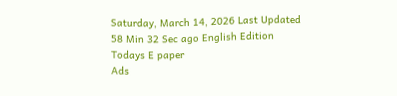Saturday, March 14, 2026 Last Updated 58 Min 32 Sec ago English Edition
Todays E paper
Ads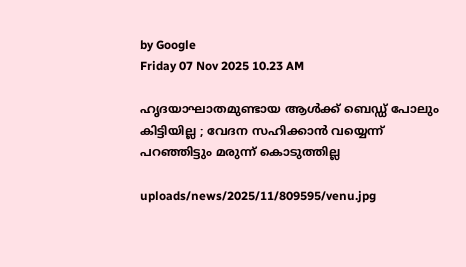by Google
Friday 07 Nov 2025 10.23 AM

ഹൃദയാഘാതമുണ്ടായ ആള്‍ക്ക് ബെഡ്ഡ് പോലും കിട്ടിയില്ല ; വേദന സഹിക്കാന്‍ വയ്യെന്ന് പറഞ്ഞിട്ടും മരുന്ന് കൊടുത്തില്ല

uploads/news/2025/11/809595/venu.jpg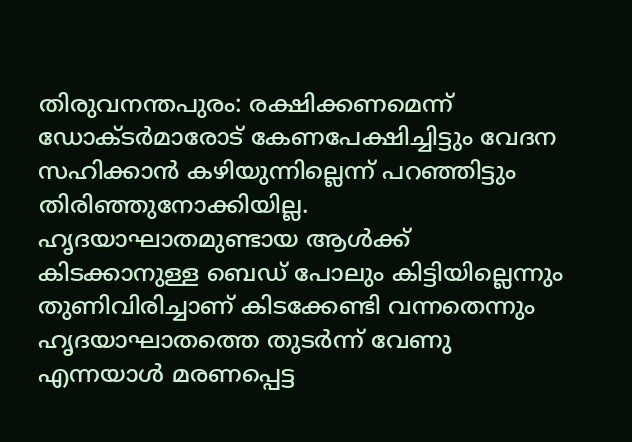തിരുവനന്തപുരം: രക്ഷിക്കണമെന്ന് ഡോക്ടര്‍മാരോട് കേണപേക്ഷിച്ചിട്ടും വേദന സഹിക്കാന്‍ കഴിയുന്നില്ലെന്ന് പറഞ്ഞിട്ടും തിരിഞ്ഞുനോക്കിയില്ല. ഹൃദയാഘാതമുണ്ടായ ആള്‍ക്ക് കിടക്കാനുള്ള ബെഡ് പോലും കിട്ടിയില്ലെന്നും തുണിവിരിച്ചാണ് കിടക്കേണ്ടി വന്നതെന്നും ഹൃദയാഘാതത്തെ തുടര്‍ന്ന് വേണു എന്നയാള്‍ മരണപ്പെട്ട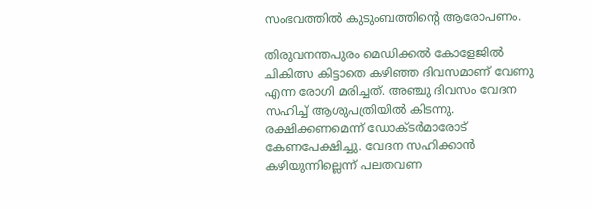സംഭവത്തില്‍ കുടുംബത്തിന്റെ ആരോപണം.

തിരുവനന്തപുരം മെഡിക്കല്‍ കോളേജില്‍ ചികിത്സ കിട്ടാതെ കഴിഞ്ഞ ദിവസമാണ് വേണു എന്ന രോഗി മരിച്ചത്. അഞ്ചു ദിവസം വേദന സഹിച്ച് ആശുപത്രിയില്‍ കിടന്നു. രക്ഷിക്കണമെന്ന് ഡോക്ടര്‍മാരോട് കേണപേക്ഷിച്ചു. വേദന സഹിക്കാന്‍ കഴിയുന്നില്ലെന്ന് പലതവണ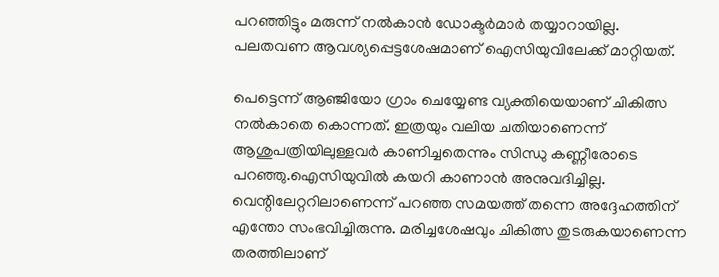പറഞ്ഞിട്ടും മരുന്ന് നല്‍കാന്‍ ഡോക്ടര്‍മാര്‍ തയ്യാറായില്ല. പലതവണ ആവശ്യപ്പെട്ടശേഷമാണ് ഐസിയുവിലേക്ക് മാറ്റിയത്.

പെട്ടെന്ന് ആഞ്ജിയോ ഗ്രാം ചെയ്യേണ്ട വ്യക്തിയെയാണ് ചികിത്സ നല്‍കാതെ കൊന്നത്. ഇത്രയും വലിയ ചതിയാണെന്ന് ആശുപത്രിയിലുള്ളവര്‍ കാണിച്ചതെന്നും സിന്ധു കണ്ണീരോടെ പറഞ്ഞു.ഐസിയുവില്‍ കയറി കാണാന്‍ അനുവദിച്ചില്ല. വെന്റിലേറ്ററിലാണെന്ന് പറഞ്ഞ സമയത്ത് തന്നെ അദ്ദേഹത്തിന് എന്തോ സംഭവിച്ചിരുന്നു. മരിച്ചശേഷവും ചികിത്സ തുടരുകയാണെന്ന തരത്തിലാണ്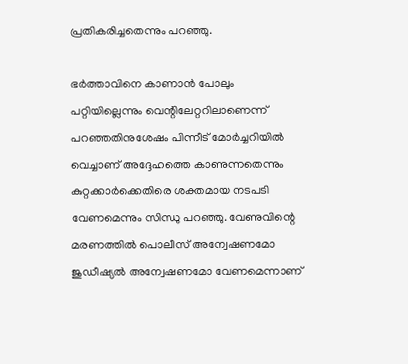പ്രതികരിച്ചതെന്നും പറഞ്ഞു.

ഭര്‍ത്താവിനെ കാണാന്‍ പോലും പറ്റിയില്ലെന്നും വെന്റിലേറ്ററിലാണെന്ന് പറഞ്ഞതിനുശേഷം പിന്നീട് മോര്‍ച്ചറിയില്‍ വെച്ചാണ് അദ്ദേഹത്തെ കാണുന്നതെന്നും കുറ്റക്കാര്‍ക്കെതിരെ ശക്തമായ നടപടി വേണമെന്നും സിന്ധു പറഞ്ഞു. വേണുവിന്റെ മരണത്തില്‍ പൊലീസ് അന്വേഷണമോ ജുഡീഷ്യല്‍ അന്വേഷണമോ വേണമെന്നാണ്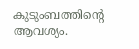കുടുംബത്തിന്റെ ആവശ്യം.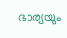ഭാര്യയും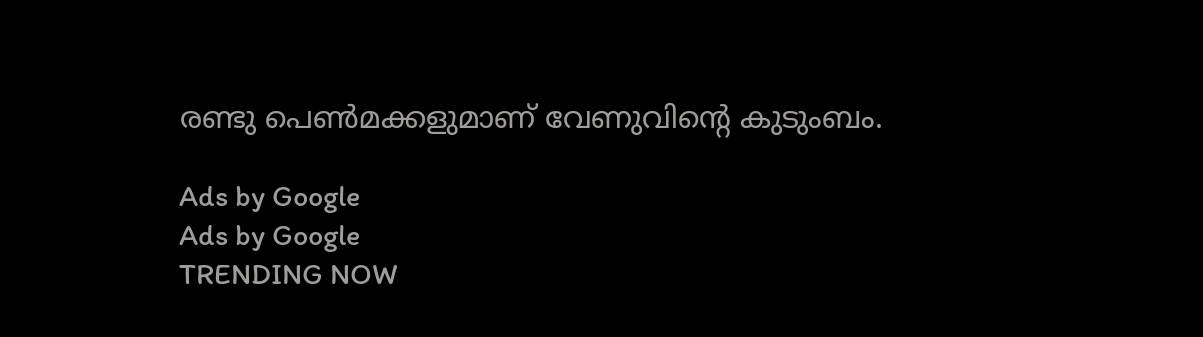രണ്ടു പെണ്‍മക്കളുമാണ് വേണുവിന്റെ കുടുംബം.

Ads by Google
Ads by Google
TRENDING NOW